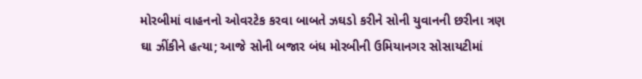મોરબીમાં વાહનનો ઓવરટેક કરવા બાબતે ઝઘડો કરીને સોની યુવાનની છરીના ત્રણ ઘા ઝીંકીને હત્યા; આજે સોની બજાર બંધ મોરબીની ઉમિયાનગર સોસાયટીમાં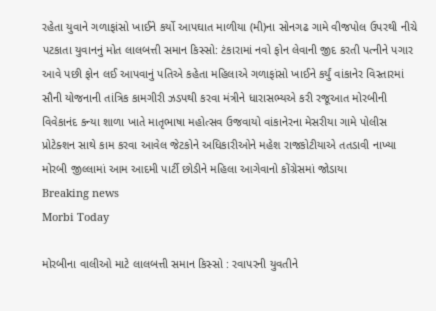રહેતા યુવાને ગળાફાંસો ખાઈને કર્યો આપઘાત માળીયા (મી)ના સોનગઢ ગામે વીજપોલ ઉપરથી નીચે પટકાતા યુવાનનું મોત લાલબત્તી સમાન કિસ્સો: ટંકારામાં નવો ફોન લેવાની જીદ કરતી પત્નીને પગાર આવે પછી ફોન લઈ આપવાનું પતિએ કહેતા મહિલાએ ગળાફાંસો ખાઈને કર્યું વાંકાનેર વિસ્તારમાં સૌની યોજનાની તાંત્રિક કામગીરી ઝડપથી કરવા મંત્રીને ધારાસભ્યએ કરી રજૂઆત મોરબીની વિવેકાનંદ કન્યા શાળા ખાતે માતૃભાષા મહોત્સવ ઉજવાયો વાંકાનેરના મેસરીયા ગામે પોલીસ પ્રોટેક્શન સાથે કામ કરવા આવેલ જેટકોને અધિકારીઓને મહેશ રાજકોટીયાએ તતડાવી નાખ્યા મોરબી જીલ્લામાં આમ આદમી પાર્ટી છોડીને મહિલા આગેવાનો કોંગ્રેસમાં જોડાયા
Breaking news
Morbi Today

મોરબીના વાલીઓ માટે લાલબત્તી સમાન કિસ્સો : રવાપરની યુવતીને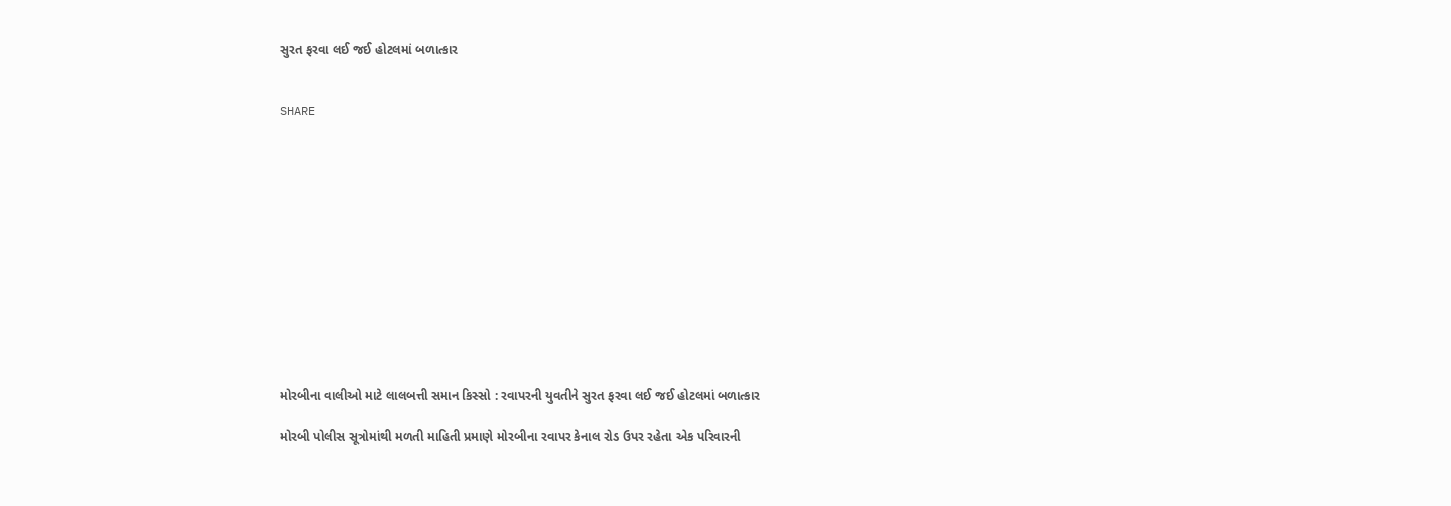સુરત ફરવા લઈ જઈ હોટલમાં બળાત્કાર


SHARE













મોરબીના વાલીઓ માટે લાલબત્તી સમાન કિસ્સો : રવાપરની યુવતીને સુરત ફરવા લઈ જઈ હોટલમાં બળાત્કાર

મોરબી પોલીસ સૂત્રોમાંથી મળતી માહિતી પ્રમાણે મોરબીના રવાપર કેનાલ રોડ ઉપર રહેતા એક પરિવારની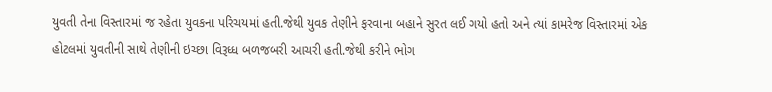યુવતી તેના વિસ્તારમાં જ રહેતા યુવકના પરિચયમાં હતી.જેથી યુવક તેણીને ફરવાના બહાને સુરત લઈ ગયો હતો અને ત્યાં કામરેજ વિસ્તારમાં એક હોટલમાં યુવતીની સાથે તેણીની ઇચ્છા વિરૂધ્ધ બળજબરી આચરી હતી.જેથી કરીને ભોગ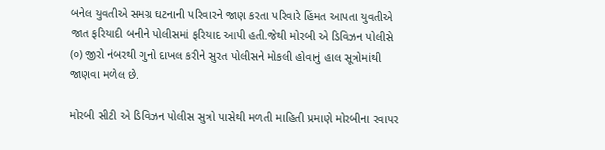બનેલ યુવતીએ સમગ્ર ઘટનાની પરિવારને જાણ કરતા પરિવારે હિંમત આપતા યુવતીએ જાત ફરિયાદી બનીને પોલીસમાં ફરિયાદ આપી હતી.જેથી મોરબી એ ડિવિઝન પોલીસે (૦) જીરો નંબરથી ગુનો દાખલ કરીને સુરત પોલીસને મોકલી હોવાનું હાલ સૂત્રોમાંથી જાણવા મળેલ છે.

મોરબી સીટી એ ડિવિઝન પોલીસ સુત્રો પાસેથી મળતી માહિતી પ્રમાણે મોરબીના રવાપર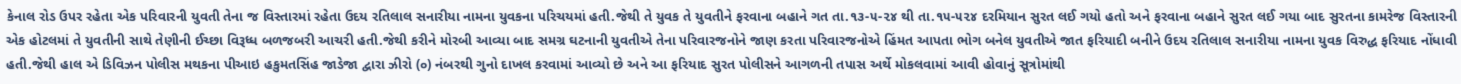કેનાલ રોડ ઉપર રહેતા એક પરિવારની યુવતી તેના જ વિસ્તારમાં રહેતા ઉદય રતિલાલ સનારીયા નામના યુવકના પરિચયમાં હતી.જેથી તે યુવક તે યુવતીને ફરવાના બહાને ગત તા.૧૩-૫-૨૪ થી તા.૧૫-૫૨૪ દરમિયાન સુરત લઈ ગયો હતો અને ફરવાના બહાને સુરત લઈ ગયા બાદ સુરતના કામરેજ વિસ્તારની એક હોટલમાં તે યુવતીની સાથે તેણીની ઈચ્છા વિરૂધ્ધ બળજબરી આચરી હતી.જેથી કરીને મોરબી આવ્યા બાદ સમગ્ર ઘટનાની યુવતીએ તેના પરિવારજનોને જાણ કરતા પરિવારજનોએ હિંમત આપતા ભોગ બનેલ યુવતીએ જાત ફરિયાદી બનીને ઉદય રતિલાલ સનારીયા નામના યુવક વિરુદ્ધ ફરિયાદ નોંધાવી હતી.જેથી હાલ એ ડિવિઝન પોલીસ મથકના પીઆઇ હકુમતસિંહ જાડેજા દ્વારા ઝીરો (૦) નંબરથી ગુનો દાખલ કરવામાં આવ્યો છે અને આ ફરિયાદ સુરત પોલીસને આગળની તપાસ અર્થે મોકલવામાં આવી હોવાનું સૂત્રોમાંથી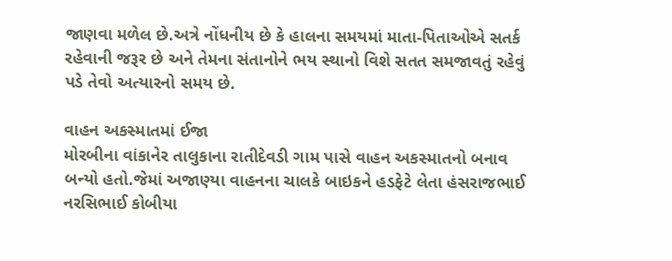જાણવા મળેલ છે.અત્રે નોંધનીય છે કે હાલના સમયમાં માતા-પિતાઓએ સતર્ક રહેવાની જરૂર છે અને તેમના સંતાનોને ભય સ્થાનો વિશે સતત સમજાવતું રહેવું પડે તેવો અત્યારનો સમય છે.

વાહન અકસ્માતમાં ઈજા
મોરબીના વાંકાનેર તાલુકાના રાતીદેવડી ગામ પાસે વાહન અકસ્માતનો બનાવ બન્યો હતો.જેમાં અજાણ્યા વાહનના ચાલકે બાઇકને હડફેટે લેતા હંસરાજભાઈ નરસિભાઈ કોબીયા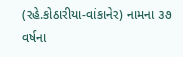(રહે.કોઠારીયા-વાંકાનેર) નામના ૩૭ વર્ષના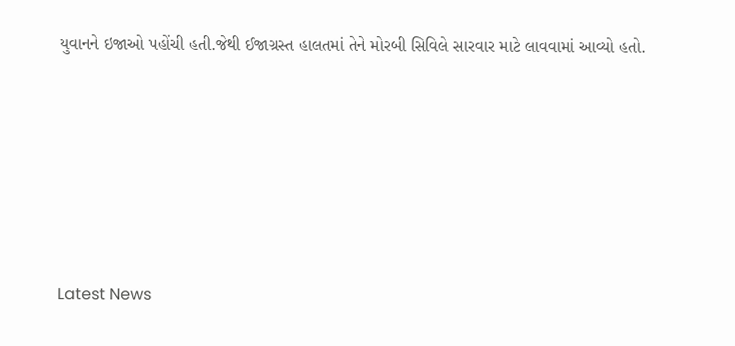યુવાનને ઇજાઓ પહોંચી હતી.જેથી ઈજાગ્રસ્ત હાલતમાં તેને મોરબી સિવિલે સારવાર માટે લાવવામાં આવ્યો હતો.








Latest News